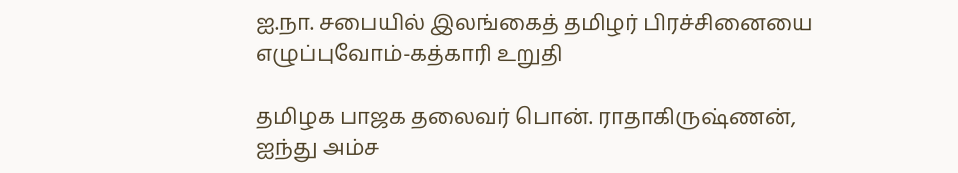ஐ.நா. சபையில் இலங்கைத் தமிழர் பிரச்சினையை எழுப்புவோம்-கத்காரி உறுதி

தமிழக பாஜக தலைவர் பொன். ராதாகிருஷ்ணன், ஐந்து அம்ச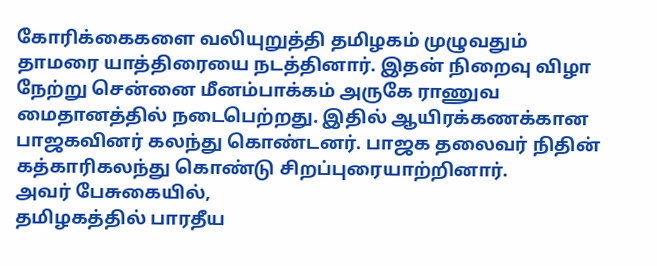கோரிக்கைகளை வலியுறுத்தி தமிழகம் முழுவதும் தாமரை யாத்திரையை நடத்தினார். இதன் நிறைவு விழா நேற்று சென்னை மீனம்பாக்கம் அருகே ராணுவ மைதானத்தில் நடைபெற்றது. இதில் ஆயிரக்கணக்கான பாஜகவினர் கலந்து கொண்டனர். பாஜக தலைவர் நிதின் கத்காரிகலந்து கொண்டு சிறப்புரையாற்றினார்.
அவர் பேசுகையில்,
தமிழகத்தில் பாரதீய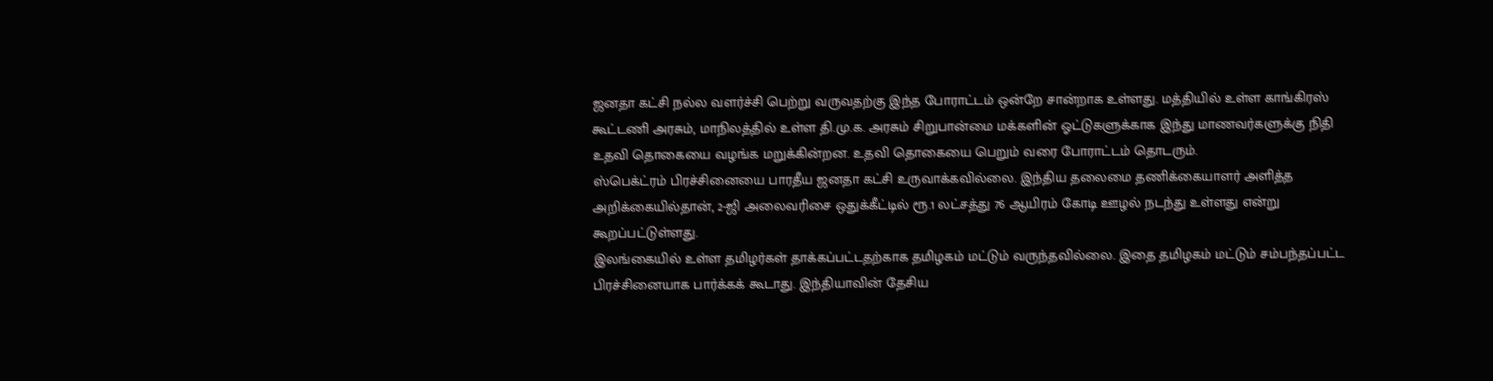ஜனதா கட்சி நல்ல வளர்ச்சி பெற்று வருவதற்கு இந்த போராட்டம் ஒன்றே சான்றாக உள்ளது. மத்தியில் உள்ள காங்கிரஸ் கூட்டணி அரசும், மாநிலத்தில் உள்ள தி.மு.க. அரசும் சிறுபான்மை மக்களின் ஓட்டுகளுக்காக இந்து மாணவர்களுக்கு நிதி உதவி தொகையை வழங்க மறுக்கின்றன. உதவி தொகையை பெறும் வரை போராட்டம் தொடரும்.
ஸ்பெக்ட்ரம் பிரச்சினையை பாரதீய ஜனதா கட்சி உருவாக்கவில்லை. இந்திய தலைமை தணிக்கையாளர் அளித்த அறிக்கையில்தான், 2-ஜி அலைவரிசை ஒதுக்கீட்டில் ரூ.1 லட்சத்து 76 ஆயிரம் கோடி ஊழல் நடந்து உள்ளது என்று கூறப்பட்டுள்ளது.
இலங்கையில் உள்ள தமிழர்கள் தாக்கப்பட்டதற்காக தமிழகம் மட்டும் வருந்தவில்லை. இதை தமிழகம் மட்டும் சம்பந்தப்பட்ட பிரச்சினையாக பார்க்கக் கூடாது. இந்தியாவின் தேசிய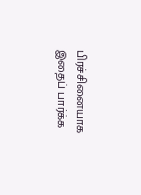பிரச்சினையாக இதைப் பார்க்க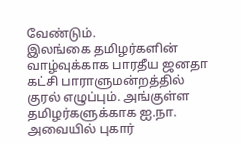வேண்டும்.
இலங்கை தமிழர்களின் வாழ்வுக்காக பாரதீய ஜனதா கட்சி பாராளுமன்றத்தில் குரல் எழுப்பும். அங்குள்ள தமிழர்களுக்காக ஐ.நா. அவையில் புகார்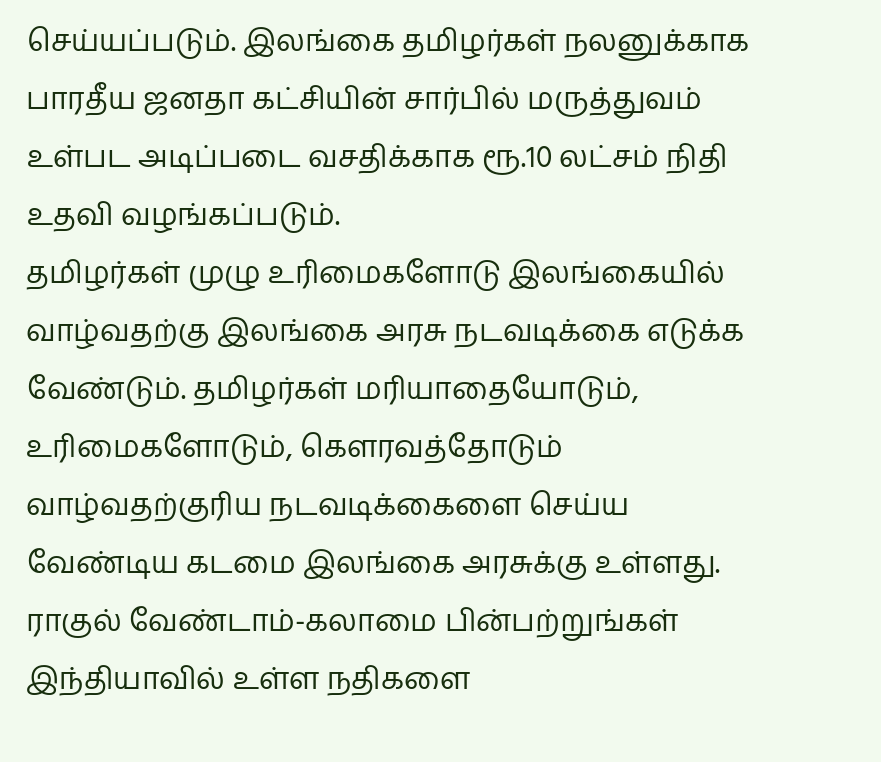செய்யப்படும். இலங்கை தமிழர்கள் நலனுக்காக பாரதீய ஜனதா கட்சியின் சார்பில் மருத்துவம் உள்பட அடிப்படை வசதிக்காக ரூ.10 லட்சம் நிதி உதவி வழங்கப்படும்.
தமிழர்கள் முழு உரிமைகளோடு இலங்கையில் வாழ்வதற்கு இலங்கை அரசு நடவடிக்கை எடுக்க வேண்டும். தமிழர்கள் மரியாதையோடும், உரிமைகளோடும், கெளரவத்தோடும் வாழ்வதற்குரிய நடவடிக்கைளை செய்ய வேண்டிய கடமை இலங்கை அரசுக்கு உள்ளது.
ராகுல் வேண்டாம்-கலாமை பின்பற்றுங்கள்
இந்தியாவில் உள்ள நதிகளை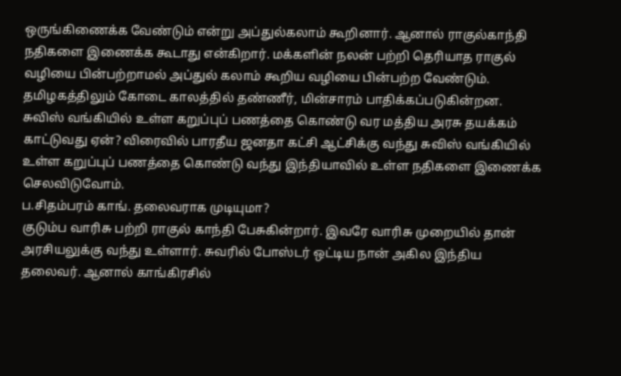ஒருங்கிணைக்க வேண்டும் என்று அப்துல்கலாம் கூறினார். ஆனால் ராகுல்காந்தி நதிகளை இணைக்க கூடாது என்கிறார். மக்களின் நலன் பற்றி தெரியாத ராகுல் வழியை பின்பற்றாமல் அப்துல் கலாம் கூறிய வழியை பின்பற்ற வேண்டும். தமிழகத்திலும் கோடை காலத்தில் தண்ணீர், மின்சாரம் பாதிக்கப்படுகின்றன.
சுவிஸ் வங்கியில் உள்ள கறுப்புப் பணத்தை கொண்டு வர மத்திய அரசு தயக்கம் காட்டுவது ஏன்? விரைவில் பாரதீய ஜனதா கட்சி ஆட்சிக்கு வந்து சுவிஸ் வங்கியில் உள்ள கறுப்புப் பணத்தை கொண்டு வந்து இந்தியாவில் உள்ள நதிகளை இணைக்க செலவிடுவோம்.
ப.சிதம்பரம் காங். தலைவராக முடியுமா?
குடும்ப வாரிசு பற்றி ராகுல் காந்தி பேசுகின்றார். இவரே வாரிசு முறையில் தான் அரசியலுக்கு வந்து உள்ளார். சுவரில் போஸ்டர் ஒட்டிய நான் அகில இந்திய தலைவர். ஆனால் காங்கிரசில்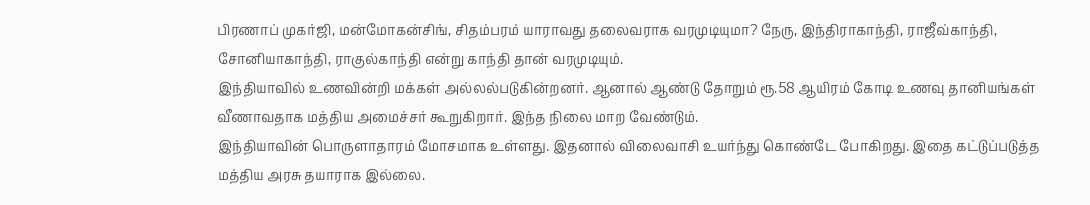பிரணாப் முகர்ஜி, மன்மோகன்சிங், சிதம்பரம் யாராவது தலைவராக வரமுடியுமா? நேரு, இந்திராகாந்தி, ராஜீவ்காந்தி, சோனியாகாந்தி, ராகுல்காந்தி என்று காந்தி தான் வரமுடியும்.
இந்தியாவில் உணவின்றி மக்கள் அல்லல்படுகின்றனர். ஆனால் ஆண்டு தோறும் ரூ.58 ஆயிரம் கோடி உணவு தானியங்கள் வீணாவதாக மத்திய அமைச்சர் கூறுகிறார். இந்த நிலை மாற வேண்டும்.
இந்தியாவின் பொருளாதாரம் மோசமாக உள்ளது. இதனால் விலைவாசி உயர்ந்து கொண்டே போகிறது. இதை கட்டுப்படுத்த மத்திய அரசு தயாராக இல்லை.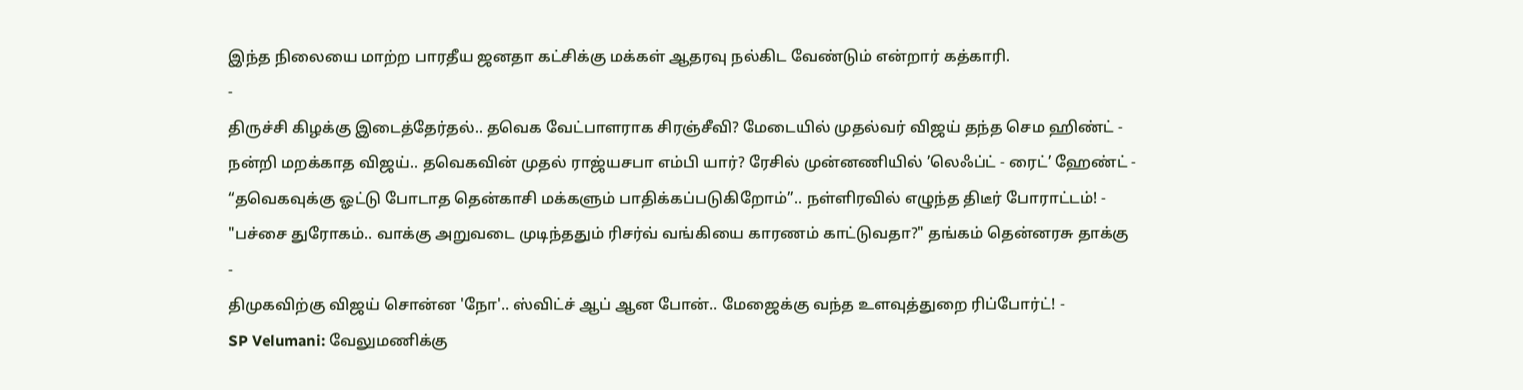இந்த நிலையை மாற்ற பாரதீய ஜனதா கட்சிக்கு மக்கள் ஆதரவு நல்கிட வேண்டும் என்றார் கத்காரி.
-
திருச்சி கிழக்கு இடைத்தேர்தல்.. தவெக வேட்பாளராக சிரஞ்சீவி? மேடையில் முதல்வர் விஜய் தந்த செம ஹிண்ட் -
நன்றி மறக்காத விஜய்.. தவெகவின் முதல் ராஜ்யசபா எம்பி யார்? ரேசில் முன்னணியில் ’லெஃப்ட் - ரைட்’ ஹேண்ட் -
“தவெகவுக்கு ஓட்டு போடாத தென்காசி மக்களும் பாதிக்கப்படுகிறோம்”.. நள்ளிரவில் எழுந்த திடீர் போராட்டம்! -
"பச்சை துரோகம்.. வாக்கு அறுவடை முடிந்ததும் ரிசர்வ் வங்கியை காரணம் காட்டுவதா?" தங்கம் தென்னரசு தாக்கு -
திமுகவிற்கு விஜய் சொன்ன 'நோ'.. ஸ்விட்ச் ஆப் ஆன போன்.. மேஜைக்கு வந்த உளவுத்துறை ரிப்போர்ட்! -
SP Velumani: வேலுமணிக்கு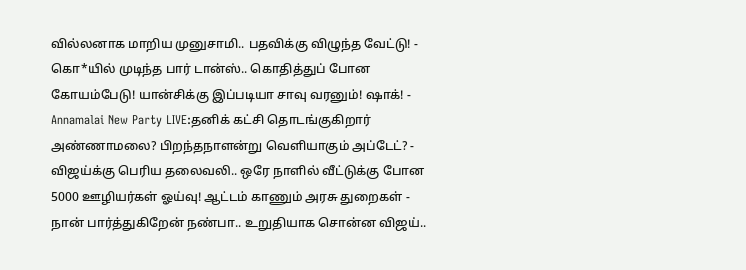வில்லனாக மாறிய முனுசாமி.. பதவிக்கு விழுந்த வேட்டு! -
கொ*யில் முடிந்த பார் டான்ஸ்.. கொதித்துப் போன கோயம்பேடு! யான்சிக்கு இப்படியா சாவு வரனும்! ஷாக்! -
Annamalai New Party LIVE:தனிக் கட்சி தொடங்குகிறார் அண்ணாமலை? பிறந்தநாளன்று வெளியாகும் அப்டேட்? -
விஜய்க்கு பெரிய தலைவலி.. ஒரே நாளில் வீட்டுக்கு போன 5000 ஊழியர்கள் ஓய்வு! ஆட்டம் காணும் அரசு துறைகள் -
நான் பார்த்துகிறேன் நண்பா.. உறுதியாக சொன்ன விஜய்..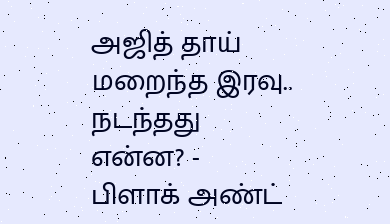அஜித் தாய் மறைந்த இரவு.. நடந்தது என்ன? -
பிளாக் அண்ட்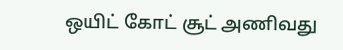ஒயிட் கோட் சூட் அணிவது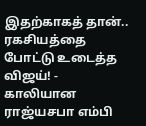இதற்காகத் தான்.. ரகசியத்தை போட்டு உடைத்த விஜய்! -
காலியான ராஜ்யசபா எம்பி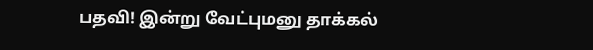பதவி! இன்று வேட்புமனு தாக்கல்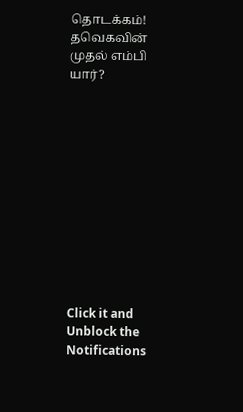தொடக்கம்! தவெகவின் முதல் எம்பி யார்?












Click it and Unblock the Notifications